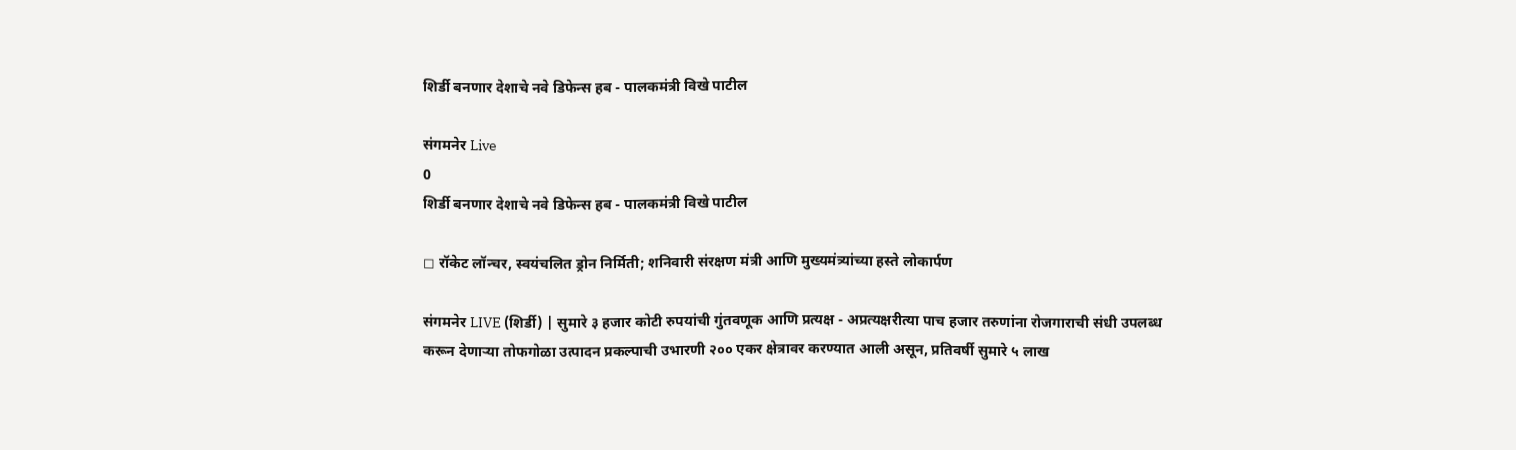शिर्डी बनणार देशाचे नवे डिफेन्स हब - पालकमंत्री विखे पाटील

संगमनेर Live
0
शिर्डी बनणार देशाचे नवे डिफेन्स हब - पालकमंत्री विखे पाटील

◻ रॉकेट लॉन्चर, स्वयंचलित ड्रोन निर्मिती; शनिवारी संरक्षण मंत्री आणि मुख्यमंत्र्यांच्या हस्ते लोकार्पण

संगमनेर LIVE (शिर्डी) | सुमारे ३ हजार कोटी रुपयांची गुंतवणूक आणि प्रत्यक्ष - अप्रत्यक्षरीत्या पाच हजार तरुणांना रोजगाराची संधी उपलब्ध करून देणाऱ्या तोफगोळा उत्पादन प्रकल्पाची उभारणी २०० एकर क्षेत्रावर करण्यात आली असून, प्रतिवर्षी सुमारे ५ लाख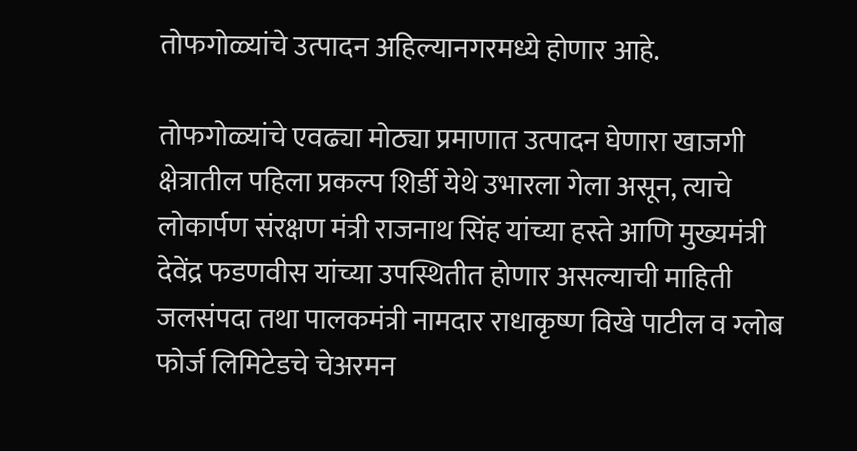तोफगोळ्यांचे उत्पादन अहिल्यानगरमध्ये होणार आहे.

तोफगोळ्यांचे एवढ्या मोठ्या प्रमाणात उत्पादन घेणारा खाजगी क्षेत्रातील पहिला प्रकल्प शिर्डी येथे उभारला गेला असून, त्याचे लोकार्पण संरक्षण मंत्री राजनाथ सिंह यांच्या हस्ते आणि मुख्यमंत्री देवेंद्र फडणवीस यांच्या उपस्थितीत होणार असल्याची माहिती जलसंपदा तथा पालकमंत्री नामदार राधाकृष्ण विखे पाटील व ग्लोब फोर्ज लिमिटेडचे चेअरमन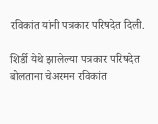रविकांत यांनी पत्रकार परिषदेत दिली.

शिर्डी येथे झालेल्या पत्रकार परिषदेत बोलताना चेअरमन रविकांत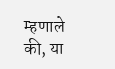म्हणाले की, या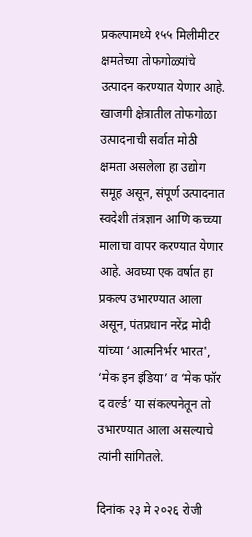प्रकल्पामध्ये १५५ मिलीमीटर क्षमतेच्या तोफगोळ्यांचे उत्पादन करण्यात येणार आहे. खाजगी क्षेत्रातील तोफगोळा उत्पादनाची सर्वात मोठी क्षमता असलेला हा उद्योग समूह असून, संपूर्ण उत्पादनात स्वदेशी तंत्रज्ञान आणि कच्च्या मालाचा वापर करण्यात येणार आहे. अवघ्या एक वर्षात हा प्रकल्प उभारण्यात आला असून, पंतप्रधान नरेंद्र मोदी यांच्या ‘आत्मनिर्भर भारत', ‘मेक इन इंडिया’ व ‘मेक फॉर द वर्ल्ड’ या संकल्पनेतून तो उभारण्यात आला असल्याचे त्यांनी सांगितले.

दिनांक २३ मे २०२६ रोजी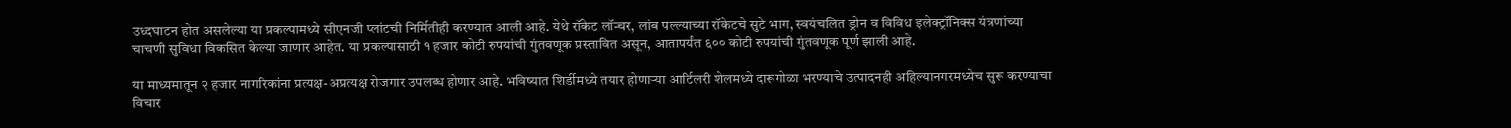उध्दघाटन होत असलेल्या या प्रकल्पामध्ये सीएनजी प्लांटची निर्मितीही करण्यात आली आहे. येथे रॉकेट लॉन्चर, लांब पल्ल्याच्या रॉकेटचे सुटे भाग, स्वयंचलित ड्रोन व विविध इलेक्ट्रॉनिक्स यंत्रणांच्या चाचणी सुविधा विकसित केल्या जाणार आहेत. या प्रकल्पासाठी १ हजार कोटी रुपयांची गुंतवणूक प्रस्तावित असून, आतापर्यंत ६०० कोटी रुपयांची गुंतवणूक पूर्ण झाली आहे.

या माध्यमातून २ हजार नागरिकांना प्रत्यक्ष-अप्रत्यक्ष रोजगार उपलब्ध होणार आहे. भविष्यात शिर्डीमध्ये तयार होणाऱ्या आर्टिलरी शेलमध्ये दारूगोळा भरण्याचे उत्पादनही अहिल्यानगरमध्येच सुरू करण्याचा विचार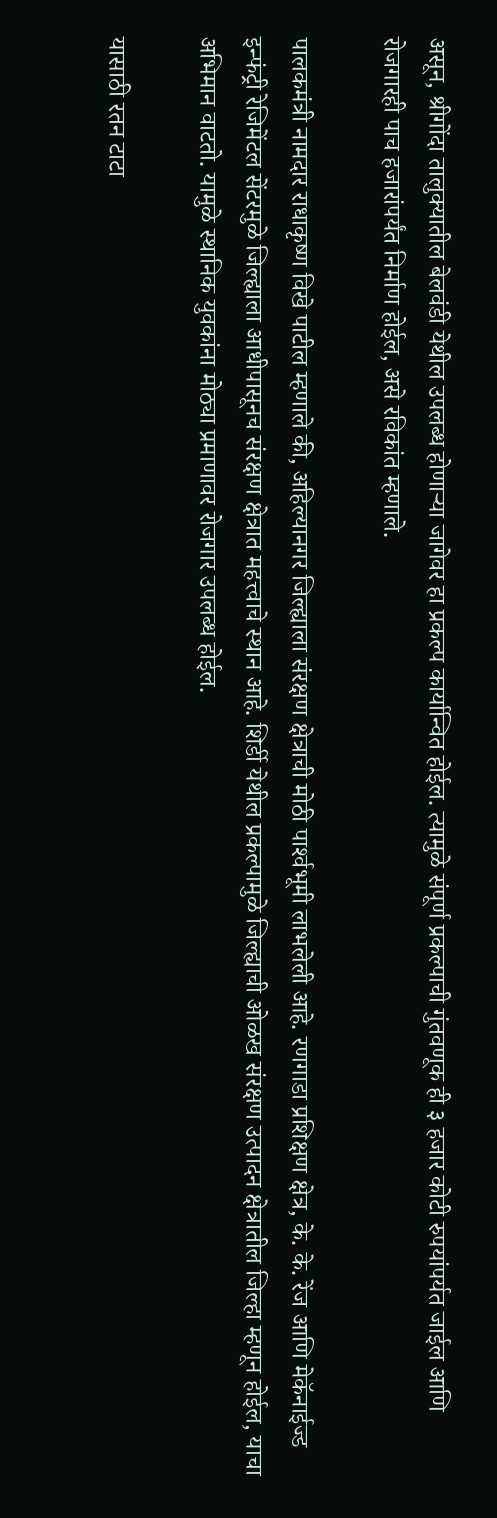असून, श्रीगोंदा तालुक्यातील बेलवंडी येथील उपलब्ध होणाऱ्या जागेवर हा प्रकल्प कार्यान्वित होईल. त्यामुळे संपूर्ण प्रकल्पाची गुंतवणूक ही ३ हजार कोटी रुपयांपर्यत जाईल आणि रोजगारही पाच हजारांपर्यंत निर्माण होईल, असे रविकांत म्हणाले.

पालकमंत्री नामदार राधाकृष्ण विखे पाटील म्हणाले की, अहिल्यानगर जिल्ह्याला संरक्षण क्षेत्राची मोठी पार्श्‍वभूमी लाभलेली आहे. रणगाडा प्रशिक्षण क्षेत्र, के. के. रेंज आणि मेकॅनाईज्ड इन्फंट्री रेजिमेंटल सेंटरमुळे जिल्ह्याला आधीपासूनच संरक्षण क्षेत्रात महत्त्वाचे स्थान आहे. शिर्डी येथील प्रकल्पामुळे जिल्ह्याची ओळख संरक्षण उत्पादन क्षेत्रातील जिल्हा म्हणून होईल, याचा अभिमान वाटतो. यामुळे स्थानिक युवकांना मोठ्या प्रमाणावर रोजगार उपलब्ध होईल.

यासाठी रतन टाटा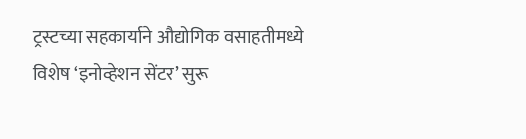ट्रस्टच्या सहकार्याने औद्योगिक वसाहतीमध्ये विशेष ‘इनोव्हेशन सेंटर’ सुरू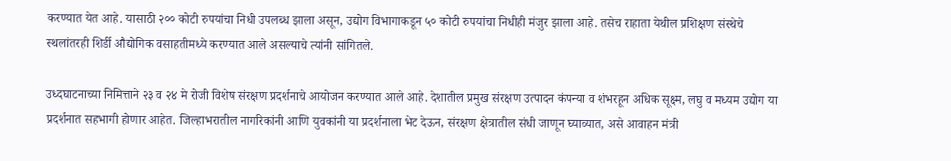करण्यात येत आहे. यासाठी २०० कोटी रुपयांचा निधी उपलब्ध झाला असून, उद्योग विभागाकडून ५० कोटी रुपयांचा निधीही मंजुर झाला आहे. तसेच राहाता येथील प्रशिक्षण संस्थेचे स्थलांतरही शिर्डी औद्योगिक वसाहतीमध्ये करण्यात आले असल्याचे त्यांनी सांगितले.

उध्दघाटनाच्या निमित्ताने २३ व २४ मे रोजी विशेष संरक्षण प्रदर्शनाचे आयोजन करण्यात आले आहे. देशातील प्रमुख संरक्षण उत्पादन कंपन्या व शंभरहून अधिक सूक्ष्म, लघु व मध्यम उद्योग या प्रदर्शनात सहभागी होणार आहेत. जिल्हाभरातील नागरिकांनी आणि युवकांनी या प्रदर्शनाला भेट देऊन, संरक्षण क्षेत्रातील संधी जाणून घ्याव्यात, असे आवाहन मंत्री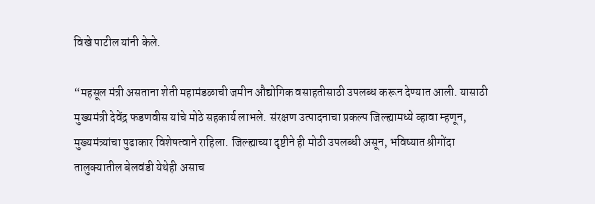विखे पाटील यांनी केले.

“महसूल मंत्री असताना शेती महामंडळाची जमीन औद्योगिक वसाहतीसाठी उपलब्ध करून देण्यात आली. यासाठी मुख्यमंत्री देवेंद्र फडणवीस यांचे मोठे सहकार्य लाभले. संरक्षण उत्पादनाचा प्रकल्प जिल्ह्यामध्ये व्हावा म्हणून, मुख्यमंत्र्यांचा पुढाकार विशेषत्वाने राहिला. जिल्ह्याच्या दृष्टीने ही मोठी उपलब्धी असून, भविष्यात श्रीगोंदा तालुक्यातील बेलवंडी येथेही असाच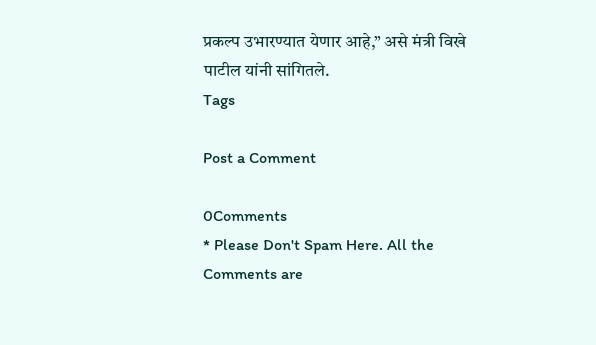प्रकल्प उभारण्यात येणार आहे,” असे मंत्री विखे पाटील यांनी सांगितले.
Tags

Post a Comment

0Comments
* Please Don't Spam Here. All the Comments are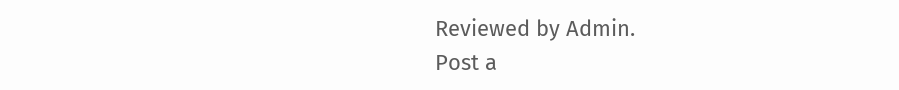Reviewed by Admin.
Post a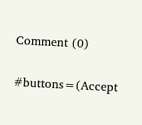Comment (0)

#buttons=(Accept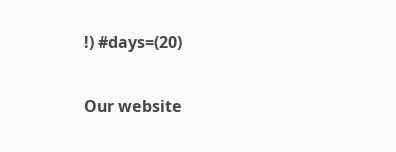!) #days=(20)

Our website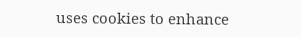uses cookies to enhance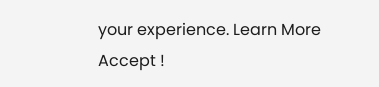your experience. Learn More
Accept !